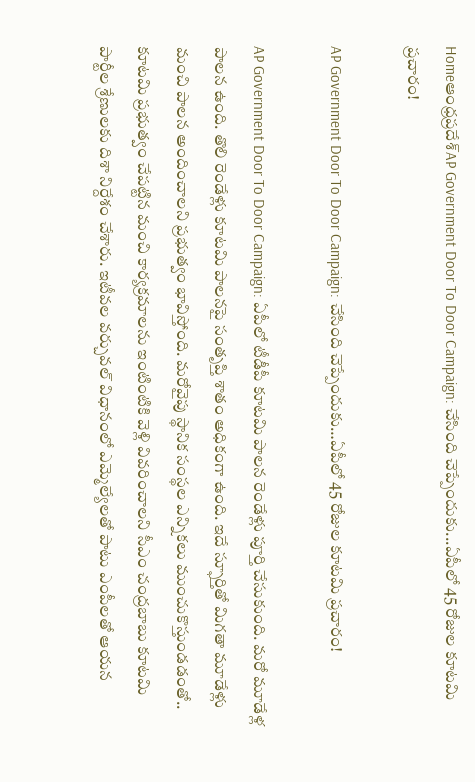Homeఆంధ్రప్రదేశ్‌AP Government Door To Door Campaign: చేసింది చెప్పేందుకు...ఏపీలో 45 రోజుల కూటమి ప్రచారం!

AP Government Door To Door Campaign: చేసింది చెప్పేందుకు…ఏపీలో 45 రోజుల కూటమి ప్రచారం!

AP Government Door To Door Campaign: ఏపీలో టీడీపీ కూటమి పాలన రెండేళ్లు పూర్తి చేసుకుంది. మరో మూడేళ్ల పాలన ఉంది. తొలి రెండేళ్లు కూటమి పాలనపై సంతృప్తి శాతం అధికంగా ఉంది. ఇదే స్ఫూర్తితో మిగతా మూడేళ్లు మంచి పాలన అందించాలని ప్రభుత్వం భావిస్తోంది. మరోవైపు స్థానిక సంస్థల ఎన్నికలు ముంచుకొస్తుండడంతో.. కూటమి ప్రభుత్వం చేపట్టిన మంచి కార్యక్రమాలను ఇంటింటికి వెళ్లి వివరించాలని సీఎం చంద్రబాబు కూటమి పార్టీల శ్రేణులకు దిశా నిర్దేశం చేశారు. ఇటీవల వర్చువల్ విధానంలో ఎమ్మెల్యేలతో పాటు ఎంపీలతో ఆయన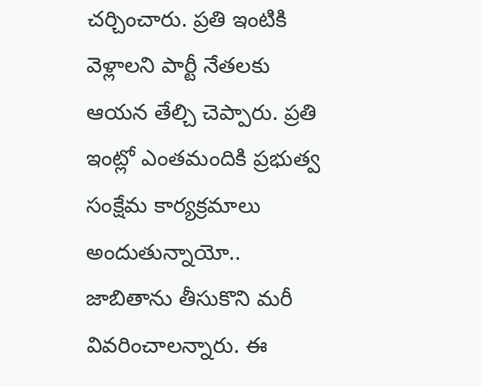చర్చించారు. ప్రతి ఇంటికి వెళ్లాలని పార్టీ నేతలకు ఆయన తేల్చి చెప్పారు. ప్రతి ఇంట్లో ఎంతమందికి ప్రభుత్వ సంక్షేమ కార్యక్రమాలు అందుతున్నాయో.. జాబితాను తీసుకొని మరీ వివరించాలన్నారు. ఈ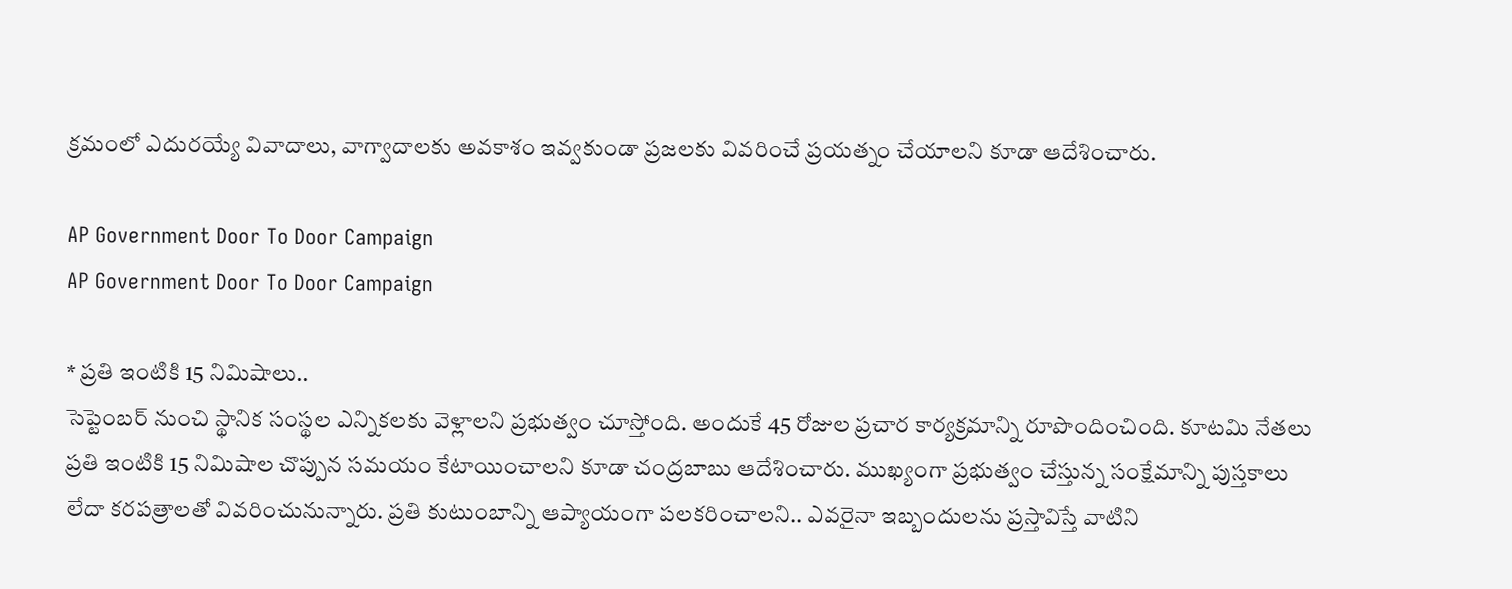క్రమంలో ఎదురయ్యే వివాదాలు, వాగ్వాదాలకు అవకాశం ఇవ్వకుండా ప్రజలకు వివరించే ప్రయత్నం చేయాలని కూడా ఆదేశించారు.

AP Government Door To Door Campaign
AP Government Door To Door Campaign

* ప్రతి ఇంటికి 15 నిమిషాలు..
సెప్టెంబర్ నుంచి స్థానిక సంస్థల ఎన్నికలకు వెళ్లాలని ప్రభుత్వం చూస్తోంది. అందుకే 45 రోజుల ప్రచార కార్యక్రమాన్ని రూపొందించింది. కూటమి నేతలు ప్రతి ఇంటికి 15 నిమిషాల చొప్పున సమయం కేటాయించాలని కూడా చంద్రబాబు ఆదేశించారు. ముఖ్యంగా ప్రభుత్వం చేస్తున్న సంక్షేమాన్ని పుస్తకాలు లేదా కరపత్రాలతో వివరించునున్నారు. ప్రతి కుటుంబాన్ని ఆప్యాయంగా పలకరించాలని.. ఎవరైనా ఇబ్బందులను ప్రస్తావిస్తే వాటిని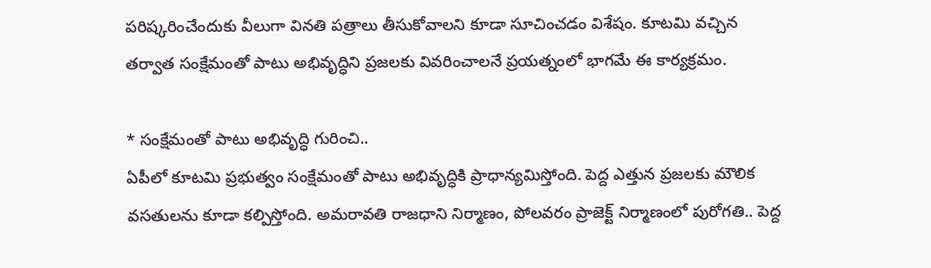పరిష్కరించేందుకు వీలుగా వినతి పత్రాలు తీసుకోవాలని కూడా సూచించడం విశేషం. కూటమి వచ్చిన తర్వాత సంక్షేమంతో పాటు అభివృద్ధిని ప్రజలకు వివరించాలనే ప్రయత్నంలో భాగమే ఈ కార్యక్రమం.

* సంక్షేమంతో పాటు అభివృద్ధి గురించి..
ఏపీలో కూటమి ప్రభుత్వం సంక్షేమంతో పాటు అభివృద్ధికి ప్రాధాన్యమిస్తోంది. పెద్ద ఎత్తున ప్రజలకు మౌలిక వసతులను కూడా కల్పిస్తోంది. అమరావతి రాజధాని నిర్మాణం, పోలవరం ప్రాజెక్ట్ నిర్మాణంలో పురోగతి.. పెద్ద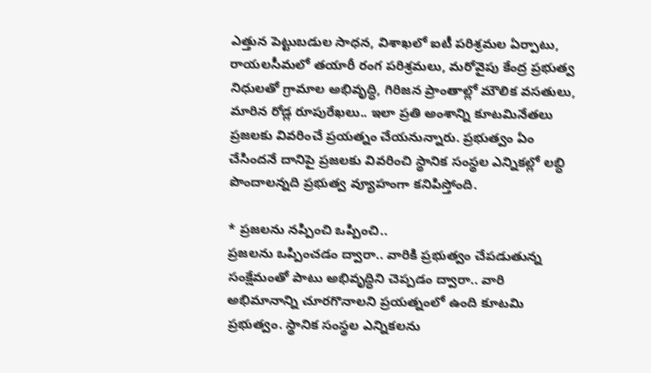ఎత్తున పెట్టుబడుల సాధన, విశాఖలో ఐటీ పరిశ్రమల ఏర్పాటు, రాయలసీమలో తయారీ రంగ పరిశ్రమలు, మరోవైపు కేంద్ర ప్రభుత్వ నిధులతో గ్రామాల అభివృద్ధి, గిరిజన ప్రాంతాల్లో మౌలిక వసతులు, మారిన రోడ్ల రూపురేఖలు.. ఇలా ప్రతి అంశాన్ని కూటమినేతలు ప్రజలకు వివరించే ప్రయత్నం చేయనున్నారు. ప్రభుత్వం ఏం చేసిందనే దానిపై ప్రజలకు వివరించి స్థానిక సంస్థల ఎన్నికల్లో లబ్ధి పొందాలన్నది ప్రభుత్వ వ్యూహంగా కనిపిస్తోంది.

* ప్రజలను నప్పించి ఒప్పించి..
ప్రజలను ఒప్పించడం ద్వారా.. వారికి ప్రభుత్వం చేపడుతున్న సంక్షేమంతో పాటు అభివృద్ధిని చెప్పడం ద్వారా.. వారి అభిమానాన్ని చూరగొనాలని ప్రయత్నంలో ఉంది కూటమి ప్రభుత్వం. స్థానిక సంస్థల ఎన్నికలను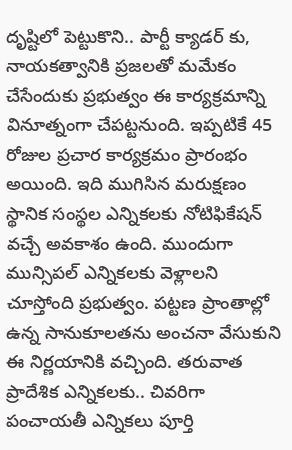దృష్టిలో పెట్టుకొని.. పార్టీ క్యాడర్ కు, నాయకత్వానికి ప్రజలతో మమేకం చేసేందుకు ప్రభుత్వం ఈ కార్యక్రమాన్ని వినూత్నంగా చేపట్టనుంది. ఇప్పటికే 45 రోజుల ప్రచార కార్యక్రమం ప్రారంభం అయింది. ఇది ముగిసిన మరుక్షణం స్థానిక సంస్థల ఎన్నికలకు నోటిఫికేషన్ వచ్చే అవకాశం ఉంది. ముందుగా మున్సిపల్ ఎన్నికలకు వెళ్లాలని చూస్తోంది ప్రభుత్వం. పట్టణ ప్రాంతాల్లో ఉన్న సానుకూలతను అంచనా వేసుకుని ఈ నిర్ణయానికి వచ్చింది. తరువాత ప్రాదేశిక ఎన్నికలకు.. చివరిగా పంచాయతీ ఎన్నికలు పూర్తి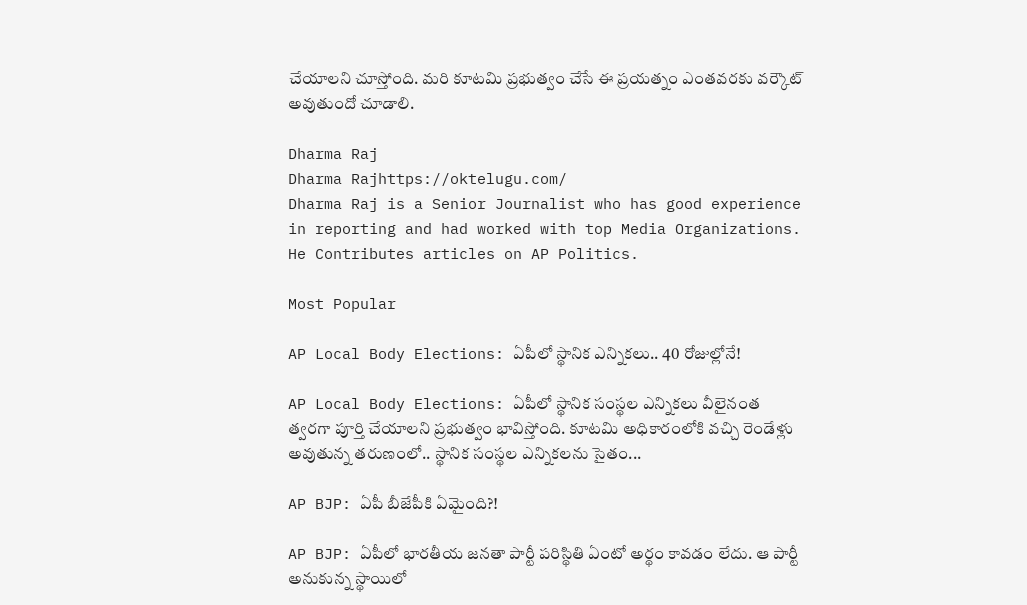చేయాలని చూస్తోంది. మరి కూటమి ప్రభుత్వం చేసే ఈ ప్రయత్నం ఎంతవరకు వర్కౌట్ అవుతుందో చూడాలి.

Dharma Raj
Dharma Rajhttps://oktelugu.com/
Dharma Raj is a Senior Journalist who has good experience in reporting and had worked with top Media Organizations. He Contributes articles on AP Politics.

Most Popular

AP Local Body Elections: ఏపీలో స్థానిక ఎన్నికలు.. 40 రోజుల్లోనే!

AP Local Body Elections: ఏపీలో స్థానిక సంస్థల ఎన్నికలు వీలైనంత త్వరగా పూర్తి చేయాలని ప్రభుత్వం భావిస్తోంది. కూటమి అధికారంలోకి వచ్చి రెండేళ్లు అవుతున్న తరుణంలో.. స్థానిక సంస్థల ఎన్నికలను సైతం...

AP BJP: ఏపీ బీజేపీకి ఏమైంది?!

AP BJP: ఏపీలో భారతీయ జనతా పార్టీ పరిస్థితి ఏంటో అర్థం కావడం లేదు. ఆ పార్టీ అనుకున్న స్థాయిలో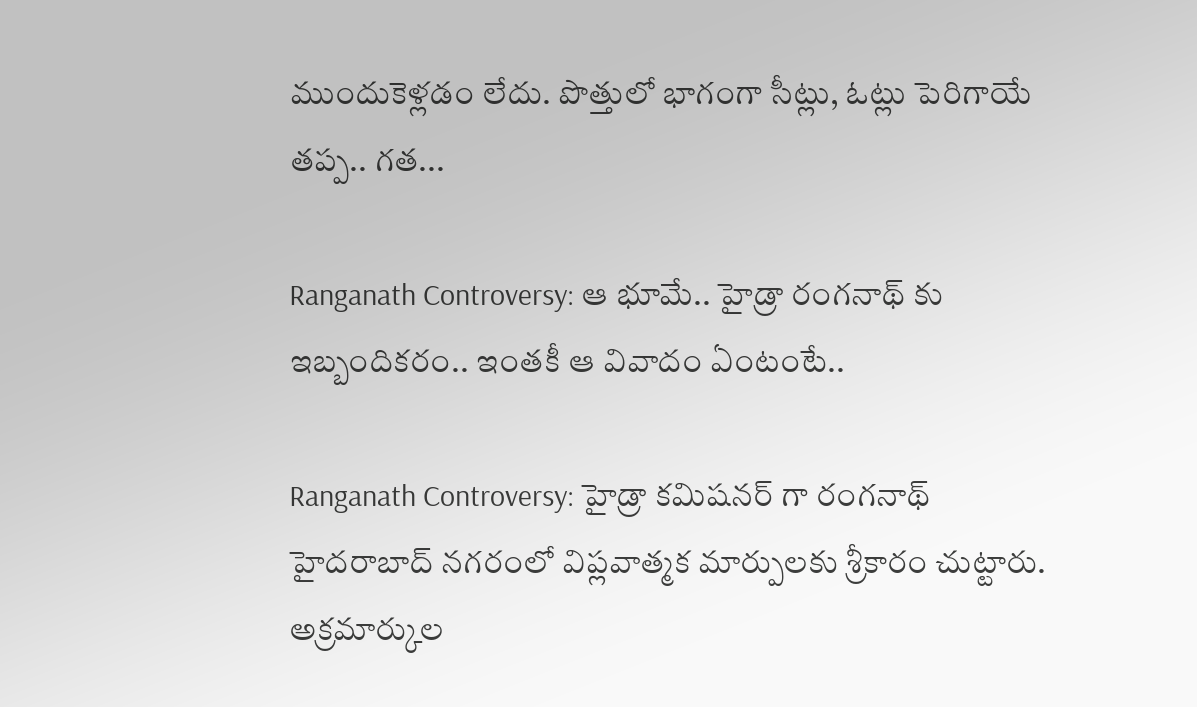ముందుకెళ్లడం లేదు. పొత్తులో భాగంగా సీట్లు, ఓట్లు పెరిగాయే తప్ప.. గత...

Ranganath Controversy: ఆ భూమే.. హైడ్రా రంగనాథ్ కు ఇబ్బందికరం.. ఇంతకీ ఆ వివాదం ఏంటంటే..

Ranganath Controversy: హైడ్రా కమిషనర్ గా రంగనాథ్ హైదరాబాద్ నగరంలో విప్లవాత్మక మార్పులకు శ్రీకారం చుట్టారు. అక్రమార్కుల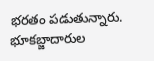భరతం పడుతున్నారు. భూకబ్జాదారుల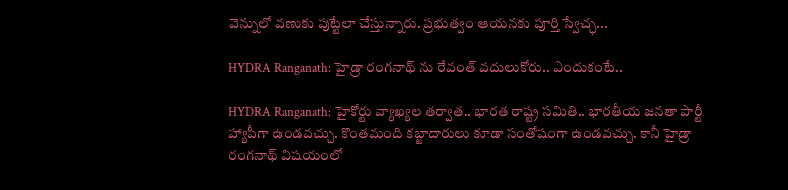వెన్నులో వణుకు పుట్టేలా చేస్తున్నారు. ప్రభుత్వం ఆయనకు పూర్తి స్వేచ్ఛ...

HYDRA Ranganath: హైడ్రా రంగనాథ్ ను రేవంత్ వదులుకోరు.. ఎందుకంటే..

HYDRA Ranganath: హైకోర్టు వ్యాఖ్యల తర్వాత.. భారత రాష్ట్ర సమితి.. భారతీయ జనతా పార్టీ హ్యాపీగా ఉండవచ్చు. కొంతమంది కబ్జాదారులు కూడా సంతోషంగా ఉండవచ్చు. కానీ హైడ్రా రంగనాథ్ విషయంలో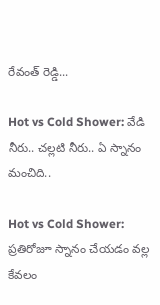రేవంత్ రెడ్డి...

Hot vs Cold Shower: వేడి నీరు.. చల్లటి నీరు.. ఏ స్నానం మంచిది..

Hot vs Cold Shower: ప్రతిరోజూ స్నానం చేయడం వల్ల కేవలం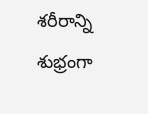శరీరాన్ని శుభ్రంగా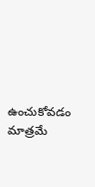ఉంచుకోవడం మాత్రమే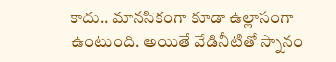కాదు.. మానసికంగా కూడా ఉల్లాసంగా ఉంటుంది. అయితే వేడినీటితో స్నానం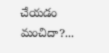చేయడం మంచిదా?...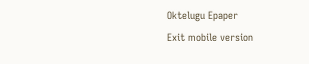Oktelugu Epaper
Exit mobile version